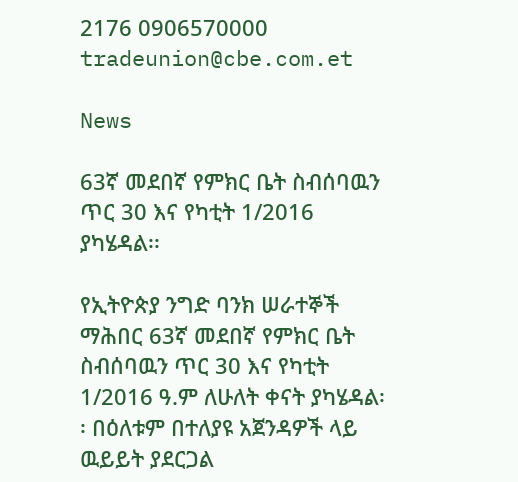2176 0906570000 tradeunion@cbe.com.et

News

63ኛ መደበኛ የምክር ቤት ስብሰባዉን ጥር 30 እና የካቲት 1/2016 ያካሄዳል፡፡

የኢትዮጵያ ንግድ ባንክ ሠራተኞች ማሕበር 63ኛ መደበኛ የምክር ቤት ስብሰባዉን ጥር 30 እና የካቲት 1/2016 ዓ.ም ለሁለት ቀናት ያካሄዳል፡፡ በዕለቱም በተለያዩ አጀንዳዎች ላይ ዉይይት ያደርጋል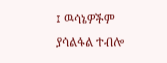፤ ዉሳኔዎችም ያሳልፋል ተብሎ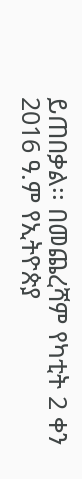ይጠበቃል፡፡ በመጨረሻም የካቲት 2 ቀን 2016 ዓ.ም የኢትዮጵያ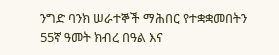ንግድ ባንክ ሠራተኞች ማሕበር የተቋቋመበትን 55ኛ ዓመት ክብረ በዓል እና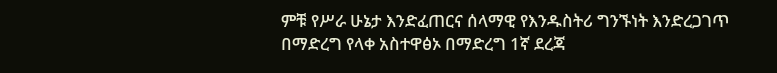ምቹ የሥራ ሁኔታ እንድፈጠርና ሰላማዊ የእንዱስትሪ ግንኙነት እንድረጋገጥ በማድረግ የላቀ አስተዋፅኦ በማድረግ 1ኛ ደረጃ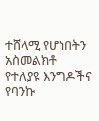ተሸላሚ የሆነበትን አስመልክቶ የተለያዩ እንግዶችና የባንኩ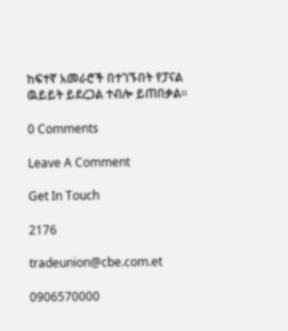ከፍተኛ አመራሮች በተገኙበት የፓናል ዉይይት ይደረጋል ተብሎ ይጠበቃል፡፡

0 Comments

Leave A Comment

Get In Touch

2176

tradeunion@cbe.com.et

0906570000